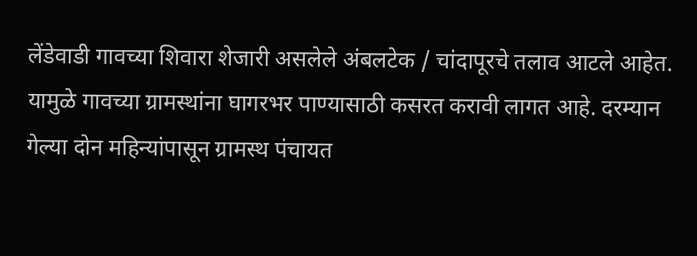लेंडेवाडी गावच्या शिवारा शेजारी असलेले अंबलटेक / चांदापूरचे तलाव आटले आहेत. यामुळे गावच्या ग्रामस्थांना घागरभर पाण्यासाठी कसरत करावी लागत आहे. दरम्यान गेल्या दोन महिन्यांपासून ग्रामस्थ पंचायत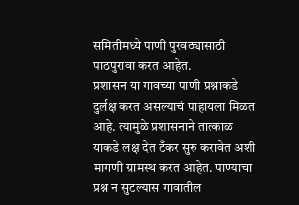समितीमध्ये पाणी पुरवठ्यासाठी पाठपुरावा करत आहेत.
प्रशासन या गावच्या पाणी प्रश्नाकडे दुर्लक्ष करत असल्याचं पाहायला मिळत आहे. त्यामुळे प्रशासनाने तात्काळ याकडे लक्ष देत टँकर सुरु करावेत अशी मागणी ग्रामस्थ करत आहेत. पाण्याचा प्रश्न न सुटल्यास गावातील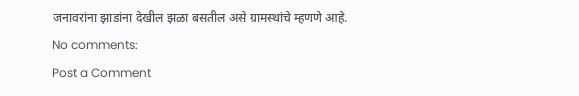जनावरांना झाडांना देखील झळा बसतील असे ग्रामस्थांचे म्हणणे आहे.
No comments:
Post a Comment